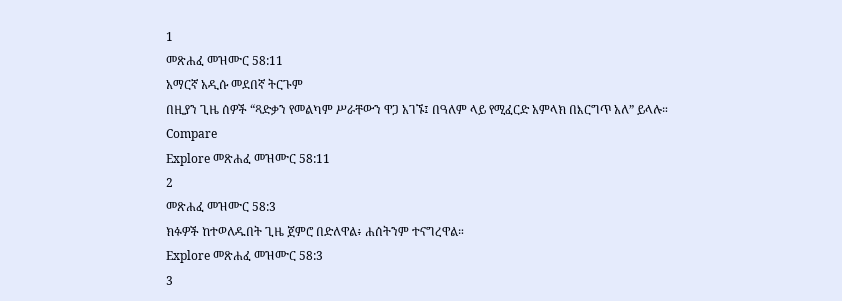1
መጽሐፈ መዝሙር 58:11
አማርኛ አዲሱ መደበኛ ትርጉም
በዚያን ጊዜ ሰዎች “ጻድቃን የመልካም ሥራቸውን ዋጋ አገኙ፤ በዓለም ላይ የሚፈርድ አምላክ በእርግጥ አለ” ይላሉ።
Compare
Explore መጽሐፈ መዝሙር 58:11
2
መጽሐፈ መዝሙር 58:3
ክፉዎች ከተወለዱበት ጊዜ ጀምሮ በድለዋል፥ ሐሰትንም ተናግረዋል።
Explore መጽሐፈ መዝሙር 58:3
3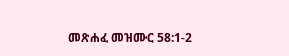መጽሐፈ መዝሙር 58:1-2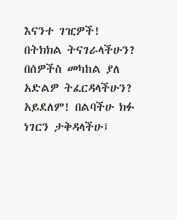እናንተ ገዢዎች! በትክክል ትናገራላችሁን? በሰዎችስ መካከል ያለ አድልዎ ትፈርዳላችሁን? አይደለም! በልባችሁ ክፉ ነገርን ታቅዳላችሁ፤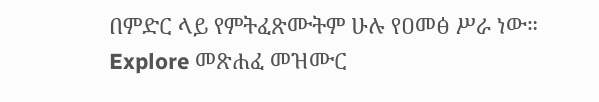በምድር ላይ የምትፈጽሙትም ሁሉ የዐመፅ ሥራ ነው።
Explore መጽሐፈ መዝሙር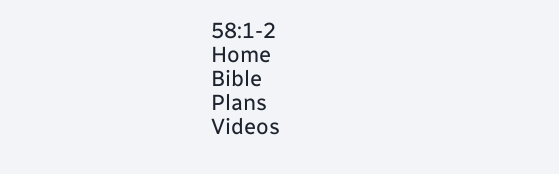58:1-2
Home
Bible
Plans
Videos